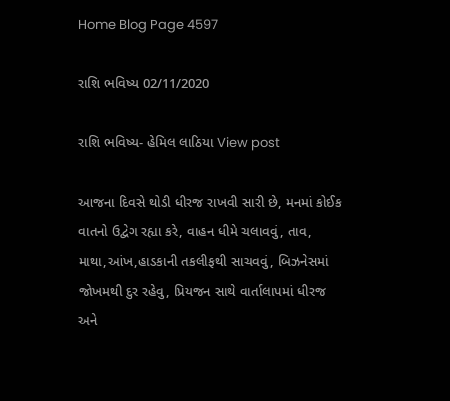Home Blog Page 4597

રાશિ ભવિષ્ય 02/11/2020

રાશિ ભવિષ્ય- હેમિલ લાઠિયા View post

આજના દિવસે થોડી ધીરજ રાખવી સારી છે, મનમાં કોઈક વાતનો ઉદ્વેગ રહ્યા કરે, વાહન ધીમે ચલાવવું, તાવ, માથા,આંખ,હાડકાની તકલીફથી સાચવવું, બિઝનેસમાં જોખમથી દુર રહેવુ, પ્રિયજન સાથે વાર્તાલાપમાં ધીરજ અને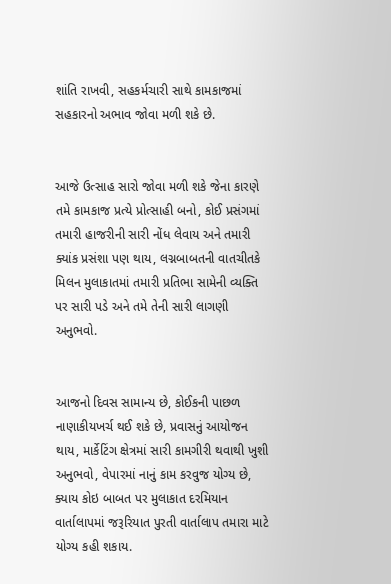શાંતિ રાખવી, સહકર્મચારી સાથે કામકાજમાં સહકારનો અભાવ જોવા મળી શકે છે.


આજે ઉત્સાહ સારો જોવા મળી શકે જેના કારણે તમે કામકાજ પ્રત્યે પ્રોત્સાહી બનો, કોઈ પ્રસંગમાં તમારી હાજરીની સારી નોંધ લેવાય અને તમારી ક્યાંક પ્રસંશા પણ થાય, લગ્નબાબતની વાતચીતકે મિલન મુલાકાતમાં તમારી પ્રતિભા સામેની વ્યક્તિ પર સારી પડે અને તમે તેની સારી લાગણી અનુભવો.


આજનો દિવસ સામાન્ય છે, કોઈકની પાછળ નાણાકીયખર્ચ થઈ શકે છે, પ્રવાસનું આયોજન થાય, માર્કેટિંગ ક્ષેત્રમાં સારી કામગીરી થવાથી ખુશી અનુભવો, વેપારમાં નાનું કામ કરવુજ યોગ્ય છે, ક્યાય કોઇ બાબત પર મુલાકાત દરમિયાન વાર્તાલાપમાં જરૂરિયાત પુરતી વાર્તાલાપ તમારા માટે યોગ્ય કહી શકાય.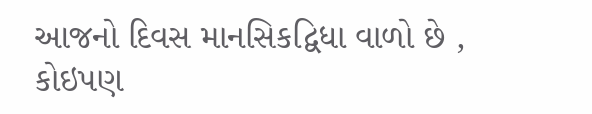આજનો દિવસ માનસિકદ્વિધા વાળો છે , કોઇપણ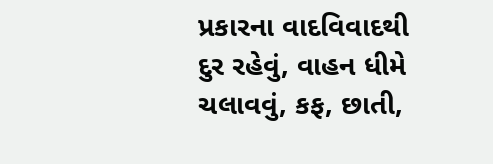પ્રકારના વાદવિવાદથી દુર રહેવું, વાહન ધીમે ચલાવવું, કફ, છાતી,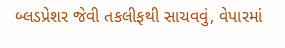બ્લડપ્રેશર જેવી તકલીફથી સાચવવું, વેપારમાં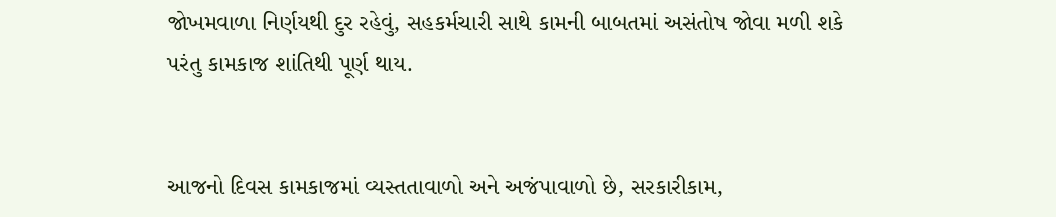જોખમવાળા નિર્ણયથી દુર રહેવું, સહકર્મચારી સાથે કામની બાબતમાં અસંતોષ જોવા મળી શકે પરંતુ કામકાજ શાંતિથી પૂર્ણ થાય.


આજનો દિવસ કામકાજમાં વ્યસ્તતાવાળો અને અજંપાવાળો છે, સરકારીકામ,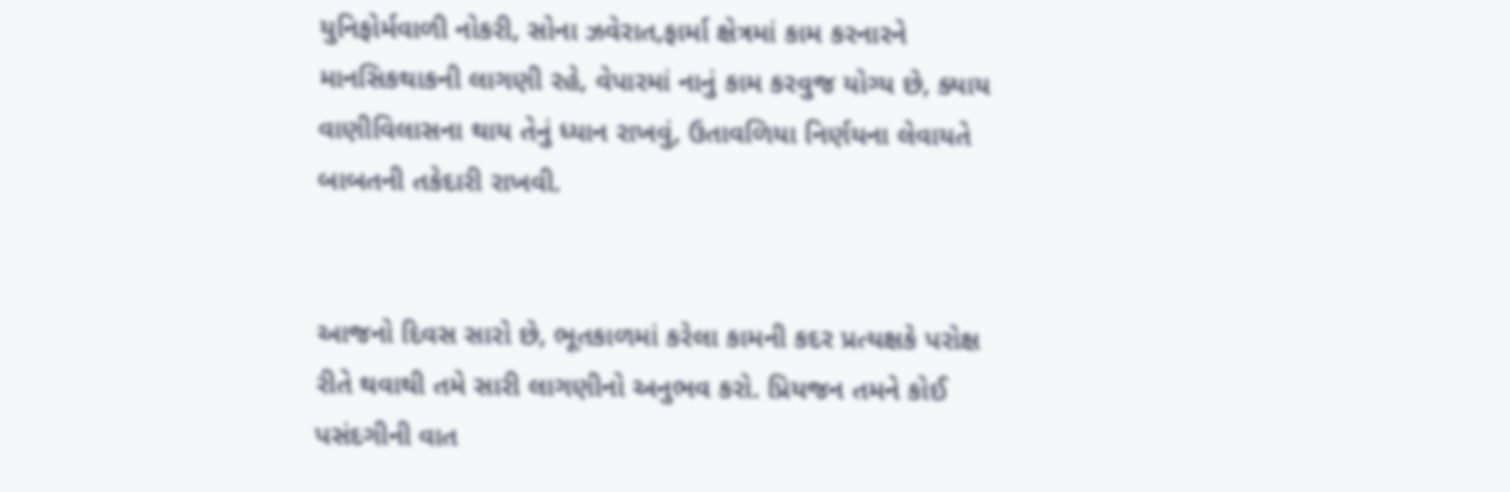યુનિફોર્મવાળી નોકરી, સોના ઝવેરાત,ફાર્મા ક્ષેત્રમાં કામ કરનારને માનસિકથાકની લાગણી રહે, વેપારમાં નાનું કામ કરવુજ યોગ્ય છે, ક્યાય વાણીવિલાસના થાય તેનું ધ્યાન રાખવું, ઉતાવળિયા નિર્ણયના લેવાયતે બાબતની તકેદારી રાખવી.


આજનો દિવસ સારો છે, ભૂતકાળમાં કરેલા કામની કદર પ્રત્યક્ષકે પરોક્ષ રીતે થવાથી તમે સારી લાગણીનો અનુભવ કરો. પ્રિયજન તમને કોઈ પસંદગીની વાત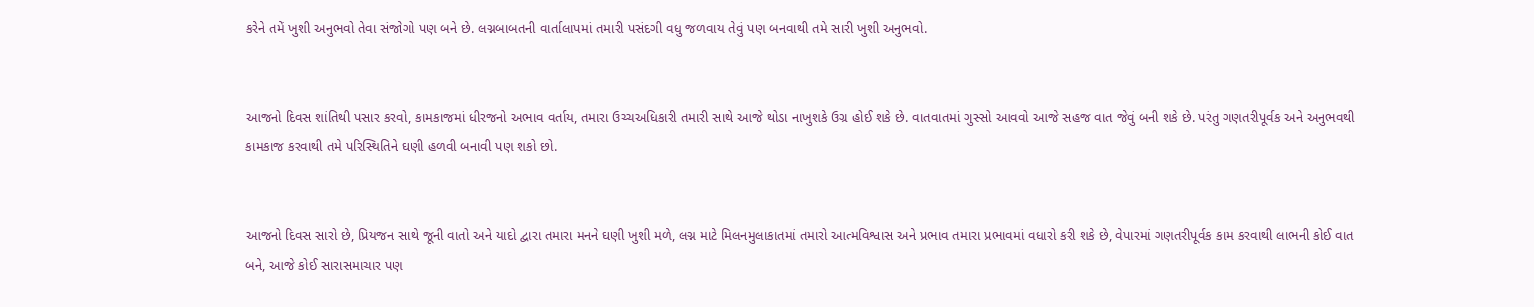કરેને તમેં ખુશી અનુભવો તેવા સંજોગો પણ બને છે. લગ્નબાબતની વાર્તાલાપમાં તમારી પસંદગી વધુ જળવાય તેવું પણ બનવાથી તમે સારી ખુશી અનુભવો.


આજનો દિવસ શાંતિથી પસાર કરવો, કામકાજમાં ધીરજનો અભાવ વર્તાય, તમારા ઉચ્ચઅધિકારી તમારી સાથે આજે થોડા નાખુશકે ઉગ્ર હોઈ શકે છે. વાતવાતમાં ગુસ્સો આવવો આજે સહજ વાત જેવું બની શકે છે. પરંતુ ગણતરીપૂર્વક અને અનુભવથી કામકાજ કરવાથી તમે પરિસ્થિતિને ઘણી હળવી બનાવી પણ શકો છો.


આજનો દિવસ સારો છે, પ્રિયજન સાથે જૂની વાતો અને યાદો દ્વારા તમારા મનને ઘણી ખુશી મળે, લગ્ન માટે મિલનમુલાકાતમાં તમારો આત્મવિશ્વાસ અને પ્રભાવ તમારા પ્રભાવમાં વધારો કરી શકે છે, વેપારમાં ગણતરીપૂર્વક કામ કરવાથી લાભની કોઈ વાત બને, આજે કોઈ સારાસમાચાર પણ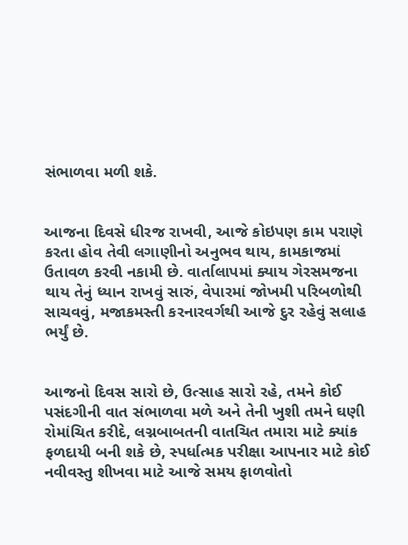સંભાળવા મળી શકે.


આજના દિવસે ધીરજ રાખવી, આજે કોઇપણ કામ પરાણે કરતા હોવ તેવી લગાણીનો અનુભવ થાય, કામકાજમાં ઉતાવળ કરવી નકામી છે. વાર્તાલાપમાં ક્યાય ગેરસમજના થાય તેનું ધ્યાન રાખવું સારું, વેપારમાં જોખમી પરિબળોથી સાચવવું, મજાકમસ્તી કરનારવર્ગથી આજે દુર રહેવું સલાહ ભર્યું છે.


આજનો દિવસ સારો છે, ઉત્સાહ સારો રહે, તમને કોઈ પસંદગીની વાત સંભાળવા મળે અને તેની ખુશી તમને ઘણી રોમાંચિત કરીદે, લગ્નબાબતની વાતચિત તમારા માટે ક્યાંક ફળદાયી બની શકે છે, સ્પર્ધાત્મક પરીક્ષા આપનાર માટે કોઈ નવીવસ્તુ શીખવા માટે આજે સમય ફાળવોતો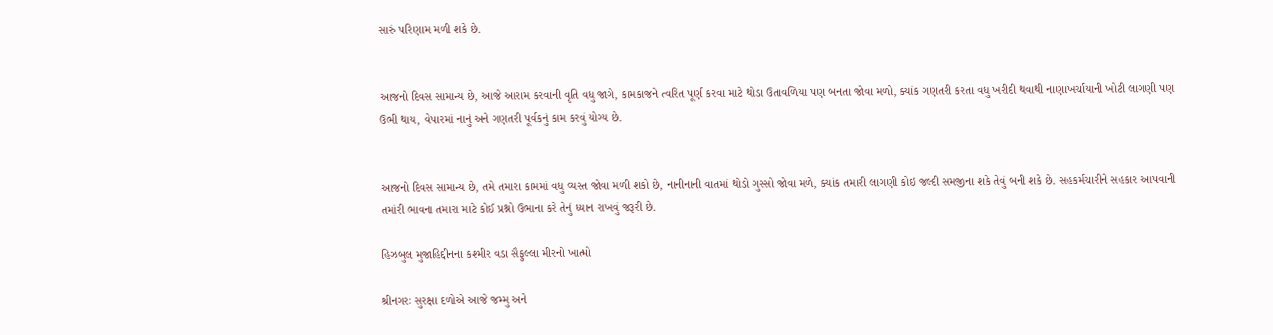સારું પરિણામ મળી શકે છે.


આજનો દિવસ સામાન્ય છે, આજે આરામ કરવાની વૃતિ વધુ જાગે, કામકાજને ત્વરિત પૂર્ણ કરવા માટે થોડા ઉતાવળિયા પણ બનતા જોવા મળો, ક્યાંક ગણતરી કરતા વધુ ખરીદી થવાથી નાણાખર્ચાયાની ખોટી લાગણી પણ ઉભી થાય, વેપારમાં નાનું અને ગણતરી પૂર્વકનું કામ કરવું યોગ્ય છે.


આજનો દિવસ સામાન્ય છે, તમે તમારા કામમાં વધુ વ્યસ્ત જોવા મળી શકો છે, નાનીનાની વાતમાં થોડો ગુસ્સો જોવા મળે, ક્યાંક તમારી લાગણી કોઇ જલ્દી સમજીના શકે તેવું બની શકે છે. સહકર્મચારીને સહકાર આપવાની તમાંરી ભાવના તમારા માટે કોઈ પ્રશ્નો ઉભાના કરે તેનું ધ્યાન રાખવું જરૂરી છે.

હિઝબુલ મુજાહિદ્દીનના કશ્મીર વડા સૈફુલ્લા મીરનો ખાત્મો

શ્રીનગરઃ સુરક્ષા દળોએ આજે જમ્મુ અને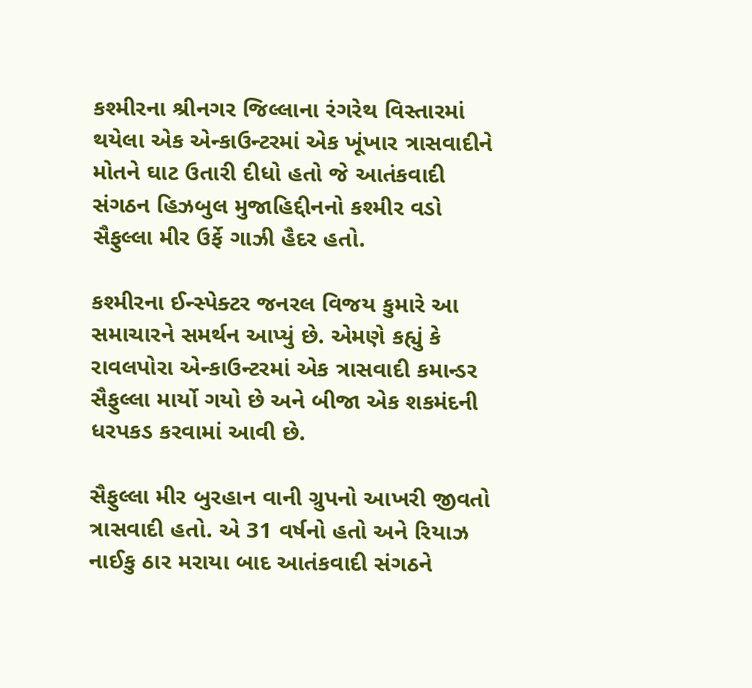કશ્મીરના શ્રીનગર જિલ્લાના રંગરેથ વિસ્તારમાં થયેલા એક એન્કાઉન્ટરમાં એક ખૂંખાર ત્રાસવાદીને મોતને ઘાટ ઉતારી દીધો હતો જે આતંકવાદી સંગઠન હિઝબુલ મુજાહિદ્દીનનો કશ્મીર વડો સૈફુલ્લા મીર ઉર્ફે ગાઝી હૈદર હતો.

કશ્મીરના ઈન્સ્પેક્ટર જનરલ વિજય કુમારે આ સમાચારને સમર્થન આપ્યું છે. એમણે કહ્યું કે રાવલપોરા એન્કાઉન્ટરમાં એક ત્રાસવાદી કમાન્ડર સૈફુલ્લા માર્યો ગયો છે અને બીજા એક શકમંદની ધરપકડ કરવામાં આવી છે.

સૈફુલ્લા મીર બુરહાન વાની ગ્રુપનો આખરી જીવતો ત્રાસવાદી હતો. એ 31 વર્ષનો હતો અને રિયાઝ નાઈકુ ઠાર મરાયા બાદ આતંકવાદી સંગઠને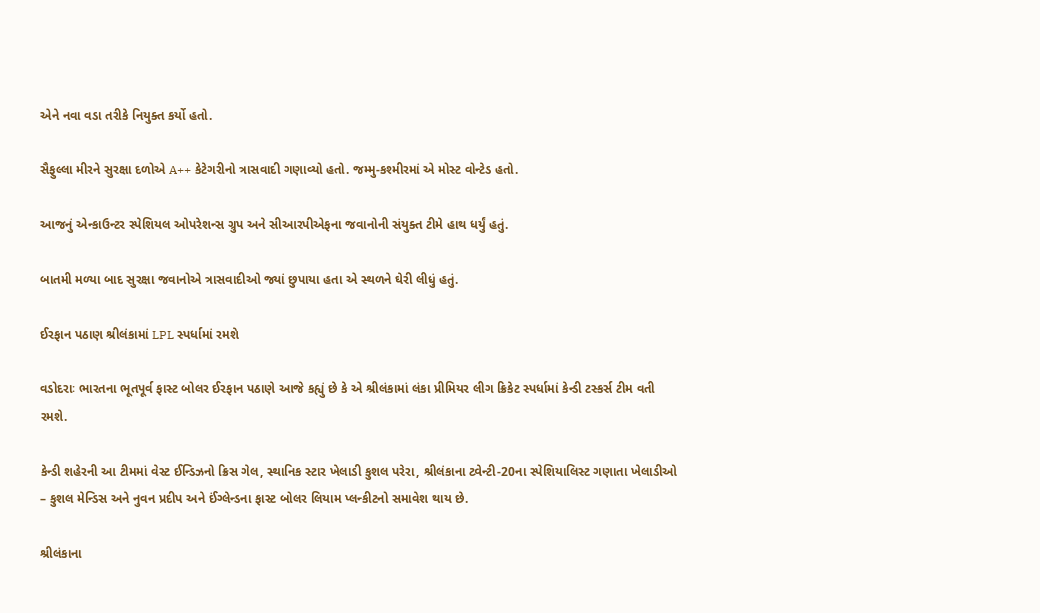એને નવા વડા તરીકે નિયુક્ત કર્યો હતો.

સૈફુલ્લા મીરને સુરક્ષા દળોએ A++ કેટેગરીનો ત્રાસવાદી ગણાવ્યો હતો. જમ્મુ-કશ્મીરમાં એ મોસ્ટ વોન્ટેડ હતો.

આજનું એન્કાઉન્ટર સ્પેશિયલ ઓપરેશન્સ ગ્રુપ અને સીઆરપીએફના જવાનોની સંયુક્ત ટીમે હાથ ધર્યું હતું.

બાતમી મળ્યા બાદ સુરક્ષા જવાનોએ ત્રાસવાદીઓ જ્યાં છુપાયા હતા એ સ્થળને ઘેરી લીધું હતું.

ઈરફાન પઠાણ શ્રીલંકામાં LPL સ્પર્ધામાં રમશે

વડોદરાઃ ભારતના ભૂતપૂર્વ ફાસ્ટ બોલર ઈરફાન પઠાણે આજે કહ્યું છે કે એ શ્રીલંકામાં લંકા પ્રીમિયર લીગ ક્રિકેટ સ્પર્ધામાં કેન્ડી ટસ્કર્સ ટીમ વતી રમશે.

કેન્ડી શહેરની આ ટીમમાં વેસ્ટ ઈન્ડિઝનો ક્રિસ ગેલ, સ્થાનિક સ્ટાર ખેલાડી કુશલ પરેરા, શ્રીલંકાના ટ્વેન્ટી-20ના સ્પેશિયાલિસ્ટ ગણાતા ખેલાડીઓ – કુશલ મેન્ડિસ અને નુવન પ્રદીપ અને ઈંગ્લેન્ડના ફાસ્ટ બોલર લિયામ પ્લન્કીટનો સમાવેશ થાય છે.

શ્રીલંકાના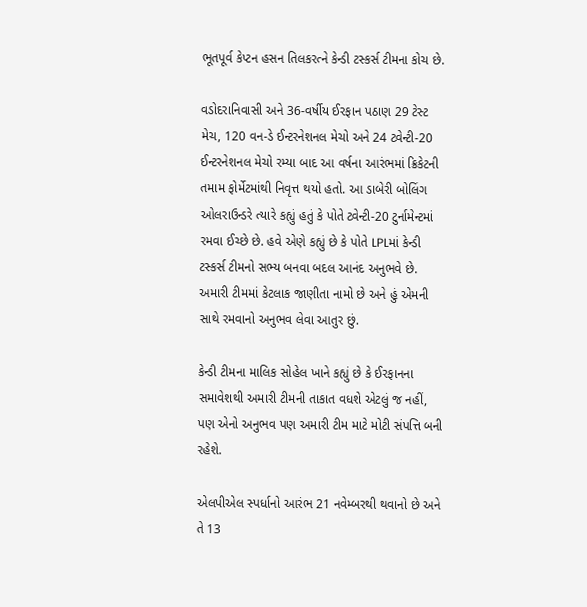ભૂતપૂર્વ કેપ્ટન હસન તિલકરત્ને કેન્ડી ટસ્કર્સ ટીમના કોચ છે.

વડોદરાનિવાસી અને 36-વર્ષીય ઈરફાન પઠાણ 29 ટેસ્ટ મેચ, 120 વન-ડે ઈન્ટરનેશનલ મેચો અને 24 ટ્વેન્ટી-20 ઈન્ટરનેશનલ મેચો રમ્યા બાદ આ વર્ષના આરંભમાં ક્રિકેટની તમામ ફોર્મેટમાંથી નિવૃત્ત થયો હતો. આ ડાબેરી બોલિંગ ઓલરાઉન્ડરે ત્યારે કહ્યું હતું કે પોતે ટ્વેન્ટી-20 ટુર્નામેન્ટમાં રમવા ઈચ્છે છે. હવે એણે કહ્યું છે કે પોતે LPLમાં કેન્ડી ટસ્કર્સ ટીમનો સભ્ય બનવા બદલ આનંદ અનુભવે છે. અમારી ટીમમાં કેટલાક જાણીતા નામો છે અને હું એમની સાથે રમવાનો અનુભવ લેવા આતુર છું.

કેન્ડી ટીમના માલિક સોહેલ ખાને કહ્યું છે કે ઈરફાનના સમાવેશથી અમારી ટીમની તાકાત વધશે એટલું જ નહીં, પણ એનો અનુભવ પણ અમારી ટીમ માટે મોટી સંપત્તિ બની રહેશે.

એલપીએલ સ્પર્ધાનો આરંભ 21 નવેમ્બરથી થવાનો છે અને તે 13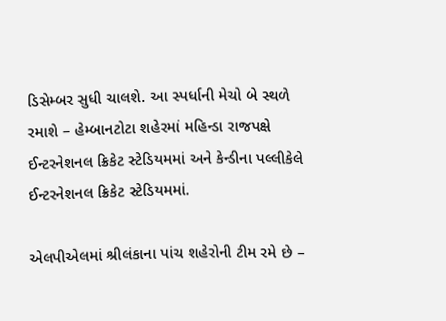ડિસેમ્બર સુધી ચાલશે. આ સ્પર્ધાની મેચો બે સ્થળે રમાશે – હેમ્બાનટોટા શહેરમાં મહિન્ડા રાજપક્ષે ઈન્ટરનેશનલ ક્રિકેટ સ્ટેડિયમમાં અને કેન્ડીના પલ્લીકેલે ઈન્ટરનેશનલ ક્રિકેટ સ્ટેડિયમમાં.

એલપીએલમાં શ્રીલંકાના પાંચ શહેરોની ટીમ રમે છે –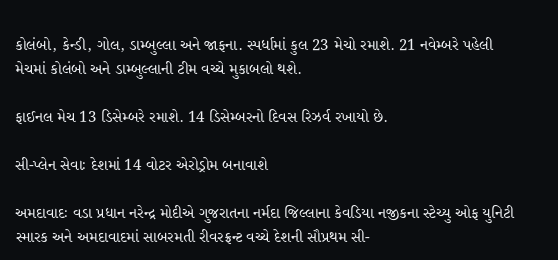કોલંબો, કેન્ડી, ગોલ, ડામ્બુલ્લા અને જાફના. સ્પર્ધામાં કુલ 23 મેચો રમાશે. 21 નવેમ્બરે પહેલી મેચમાં કોલંબો અને ડામ્બુલ્લાની ટીમ વચ્ચે મુકાબલો થશે.

ફાઈનલ મેચ 13 ડિસેમ્બરે રમાશે. 14 ડિસેમ્બરનો દિવસ રિઝર્વ રખાયો છે.

સી-પ્લેન સેવાઃ દેશમાં 14 વોટર એરોડ્રોમ બનાવાશે

અમદાવાદઃ વડા પ્રધાન નરેન્દ્ર મોદીએ ગુજરાતના નર્મદા જિલ્લાના કેવડિયા નજીકના સ્ટેચ્યુ ઓફ યુનિટી સ્મારક અને અમદાવાદમાં સાબરમતી રીવરફ્રન્ટ વચ્ચે દેશની સૌપ્રથમ સી-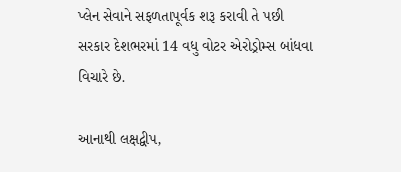પ્લેન સેવાને સફળતાપૂર્વક શરૂ કરાવી તે પછી સરકાર દેશભરમાં 14 વધુ વોટર એરોડ્રોમ્સ બાંધવા વિચારે છે.

આનાથી લક્ષદ્વીપ,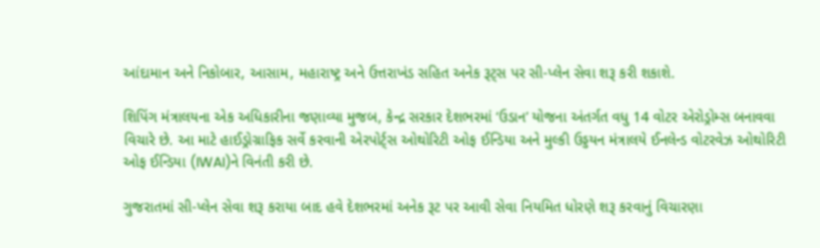આંદામાન અને નિકોબાર, આસામ, મહારાષ્ટ્ર અને ઉત્તરાખંડ સહિત અનેક રૂટ્સ પર સી-પ્લેન સેવા શરૂ કરી શકાશે.

શિપિંગ મંત્રાલયના એક અધિકારીના જણાવ્યા મુજબ, કેન્દ્ર સરકાર દેશભરમાં ‘ઉડાન’ યોજના અંતર્ગત વધુ 14 વોટર એરોડ્રોમ્સ બનાવવા વિચારે છે. આ માટે હાઈડ્રોગ્રાફિક સર્વે કરવાની એરપોર્ટ્સ ઓથોરિટી ઓફ ઈન્ડિયા અને મુલ્કી ઉડ્ડયન મંત્રાલયે ઈનલેન્ડ વોટરવેઝ ઓથોરિટી ઓફ ઈન્ડિયા (IWAI)ને વિનંતી કરી છે.

ગુજરાતમાં સી-પ્લેન સેવા શરૂ કરાયા બાદ હવે દેશભરમાં અનેક રૂટ પર આવી સેવા નિયમિત ધોરણે શરૂ કરવાનું વિચારણા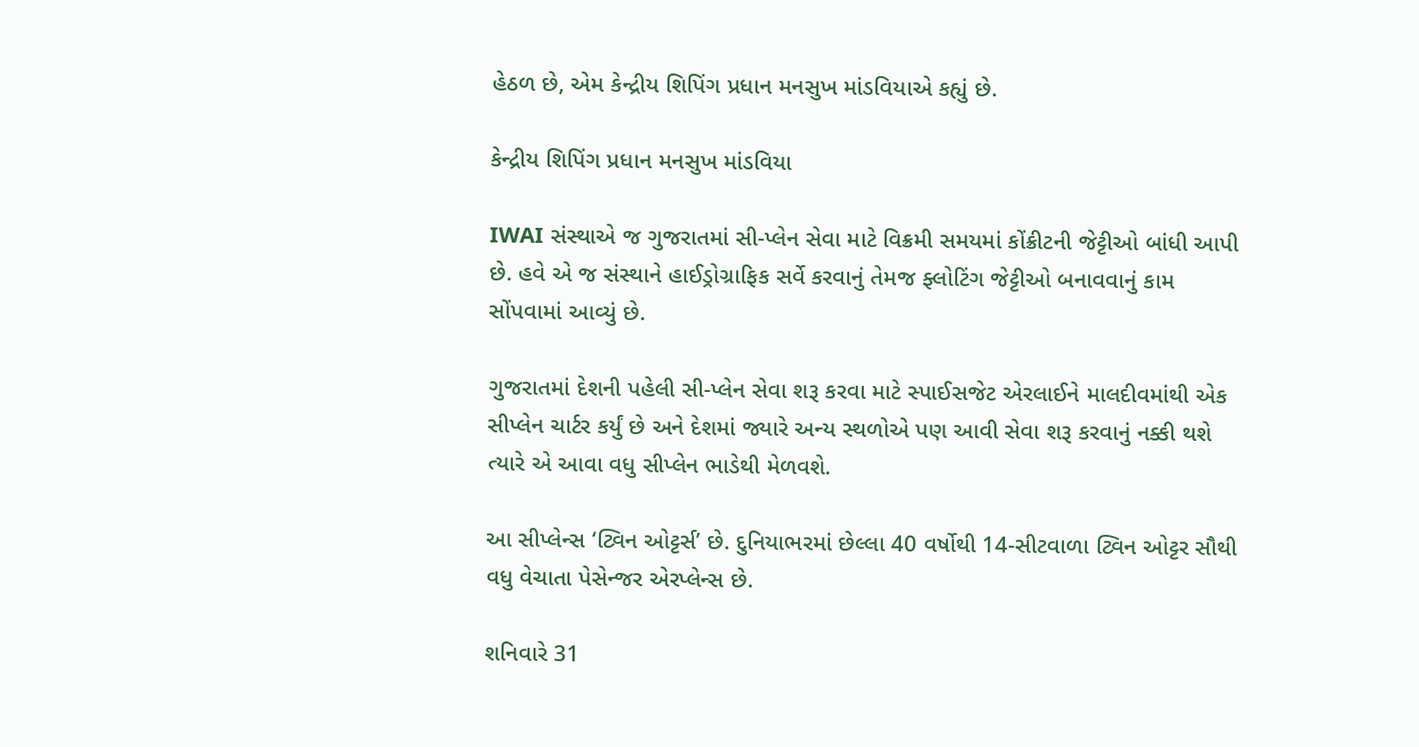હેઠળ છે, એમ કેન્દ્રીય શિપિંગ પ્રધાન મનસુખ માંડવિયાએ કહ્યું છે.

કેન્દ્રીય શિપિંગ પ્રધાન મનસુખ માંડવિયા

IWAI સંસ્થાએ જ ગુજરાતમાં સી-પ્લેન સેવા માટે વિક્રમી સમયમાં કોંક્રીટની જેટ્ટીઓ બાંધી આપી છે. હવે એ જ સંસ્થાને હાઈડ્રોગ્રાફિક સર્વે કરવાનું તેમજ ફ્લોટિંગ જેટ્ટીઓ બનાવવાનું કામ સોંપવામાં આવ્યું છે.

ગુજરાતમાં દેશની પહેલી સી-પ્લેન સેવા શરૂ કરવા માટે સ્પાઈસજેટ એરલાઈને માલદીવમાંથી એક સીપ્લેન ચાર્ટર કર્યું છે અને દેશમાં જ્યારે અન્ય સ્થળોએ પણ આવી સેવા શરૂ કરવાનું નક્કી થશે ત્યારે એ આવા વધુ સીપ્લેન ભાડેથી મેળવશે.

આ સીપ્લેન્સ ‘ટ્વિન ઓટ્ટર્સ’ છે. દુનિયાભરમાં છેલ્લા 40 વર્ષોથી 14-સીટવાળા ટ્વિન ઓટ્ટર સૌથી વધુ વેચાતા પેસેન્જર એરપ્લેન્સ છે.

શનિવારે 31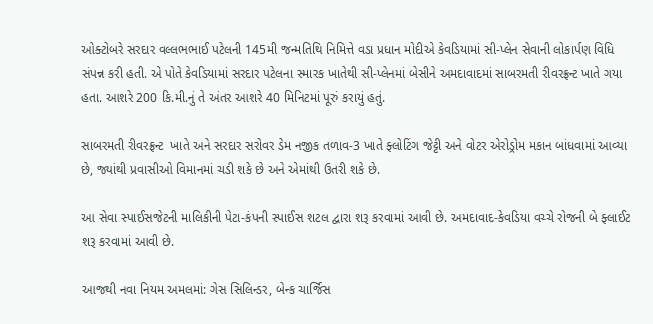ઓક્ટોબરે સરદાર વલ્લભભાઈ પટેલની 145મી જન્મતિથિ નિમિત્તે વડા પ્રધાન મોદીએ કેવડિયામાં સી-પ્લેન સેવાની લોકાર્પણ વિધિ સંપન્ન કરી હતી. એ પોતે કેવડિયામાં સરદાર પટેલના સ્મારક ખાતેથી સી-પ્લેનમાં બેસીને અમદાવાદમાં સાબરમતી રીવરફ્રન્ટ ખાતે ગયા હતા. આશરે 200 કિ.મી.નું તે અંતર આશરે 40 મિનિટમાં પૂરું કરાયું હતું.

સાબરમતી રીવરફ્રન્ટ  ખાતે અને સરદાર સરોવર ડેમ નજીક તળાવ-3 ખાતે ફ્લોટિંગ જેટ્ટી અને વોટર એરોડ્રોમ મકાન બાંધવામાં આવ્યા છે, જ્યાંથી પ્રવાસીઓ વિમાનમાં ચડી શકે છે અને એમાંથી ઉતરી શકે છે.

આ સેવા સ્પાઈસજેટની માલિકીની પેટા-કંપની સ્પાઈસ શટલ દ્વારા શરૂ કરવામાં આવી છે. અમદાવાદ-કેવડિયા વચ્ચે રોજની બે ફ્લાઈટ શરૂ કરવામાં આવી છે.

આજથી નવા નિયમ અમલમાં: ગેસ સિલિન્ડર, બેન્ક ચાર્જિસ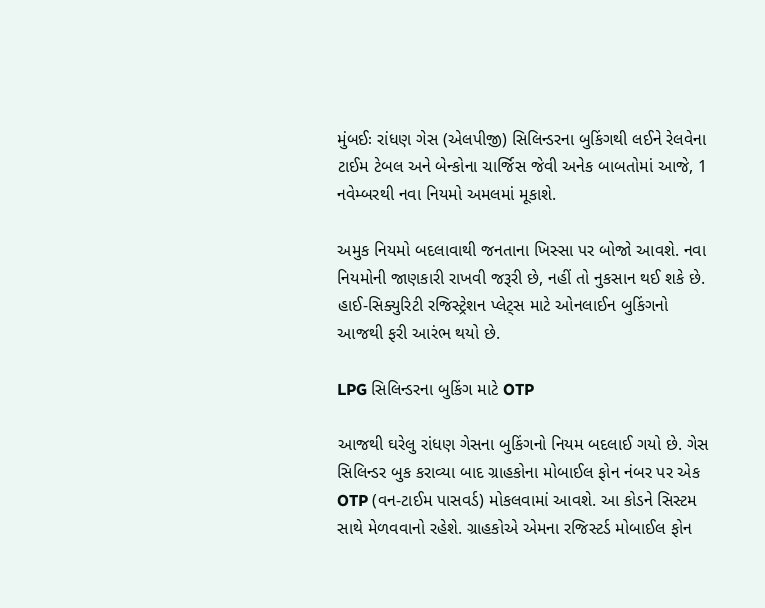મુંબઈઃ રાંધણ ગેસ (એલપીજી) સિલિન્ડરના બુકિંગથી લઈને રેલવેના ટાઈમ ટેબલ અને બેન્કોના ચાર્જિસ જેવી અનેક બાબતોમાં આજે, 1 નવેમ્બરથી નવા નિયમો અમલમાં મૂકાશે.

અમુક નિયમો બદલાવાથી જનતાના ખિસ્સા પર બોજો આવશે. નવા નિયમોની જાણકારી રાખવી જરૂરી છે, નહીં તો નુકસાન થઈ શકે છે. હાઈ-સિક્યુરિટી રજિસ્ટ્રેશન પ્લેટ્સ માટે ઓનલાઈન બુકિંગનો આજથી ફરી આરંભ થયો છે.

LPG સિલિન્ડરના બુકિંગ માટે OTP

આજથી ઘરેલુ રાંધણ ગેસના બુકિંગનો નિયમ બદલાઈ ગયો છે. ગેસ સિલિન્ડર બુક કરાવ્યા બાદ ગ્રાહકોના મોબાઈલ ફોન નંબર પર એક OTP (વન-ટાઈમ પાસવર્ડ) મોકલવામાં આવશે. આ કોડને સિસ્ટમ સાથે મેળવવાનો રહેશે. ગ્રાહકોએ એમના રજિસ્ટર્ડ મોબાઈલ ફોન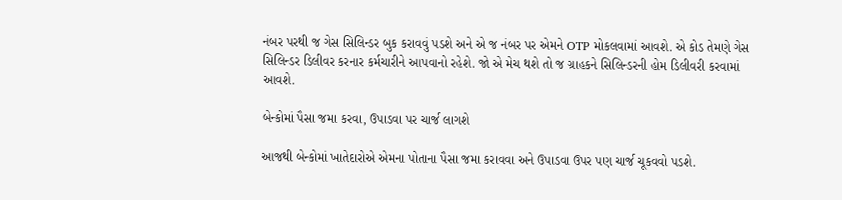નંબર પરથી જ ગેસ સિલિન્ડર બુક કરાવવું પડશે અને એ જ નંબર પર એમને OTP મોકલવામાં આવશે. એ કોડ તેમણે ગેસ સિલિન્ડર ડિલીવર કરનાર કર્મચારીને આપવાનો રહેશે. જો એ મેચ થશે તો જ ગ્રાહકને સિલિન્ડરની હોમ ડિલીવરી કરવામાં આવશે.

બેન્કોમાં પૈસા જમા કરવા, ઉપાડવા પર ચાર્જ લાગશે

આજથી બેન્કોમાં ખાતેદારોએ એમના પોતાના પૈસા જમા કરાવવા અને ઉપાડવા ઉપર પણ ચાર્જ ચૂકવવો પડશે.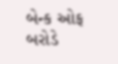બેન્ક ઓફ બરોડે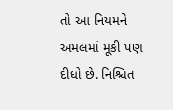તો આ નિયમને અમલમાં મૂકી પણ દીધો છે. નિશ્ચિત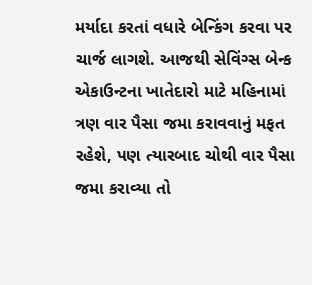મર્યાદા કરતાં વધારે બેન્કિંગ કરવા પર ચાર્જ લાગશે. આજથી સેવિંગ્સ બેન્ક એકાઉન્ટના ખાતેદારો માટે મહિનામાં ત્રણ વાર પૈસા જમા કરાવવાનું મફત રહેશે, પણ ત્યારબાદ ચોથી વાર પૈસા જમા કરાવ્યા તો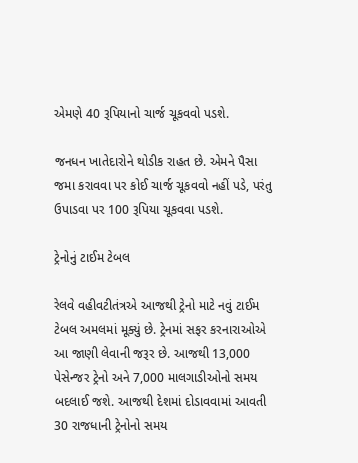એમણે 40 રૂપિયાનો ચાર્જ ચૂકવવો પડશે.

જનધન ખાતેદારોને થોડીક રાહત છે. એમને પૈસા જમા કરાવવા પર કોઈ ચાર્જ ચૂકવવો નહીં પડે, પરંતુ ઉપાડવા પર 100 રૂપિયા ચૂકવવા પડશે.

ટ્રેનોનું ટાઈમ ટેબલ

રેલવે વહીવટીતંત્રએ આજથી ટ્રેનો માટે નવું ટાઈમ ટેબલ અમલમાં મૂક્યું છે. ટ્રેનમાં સફર કરનારાઓએ આ જાણી લેવાની જરૂર છે. આજથી 13,000 પેસેન્જર ટ્રેનો અને 7,000 માલગાડીઓનો સમય બદલાઈ જશે. આજથી દેશમાં દોડાવવામાં આવતી 30 રાજધાની ટ્રેનોનો સમય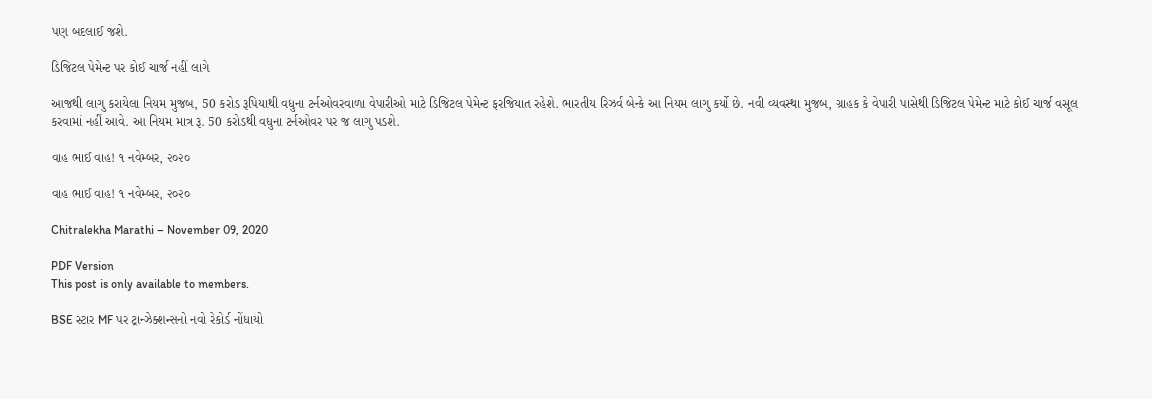પણ બદલાઈ જશે.

ડિજિટલ પેમેન્ટ પર કોઈ ચાર્જ નહીં લાગે

આજથી લાગુ કરાયેલા નિયમ મુજબ, 50 કરોડ રૂપિયાથી વધુના ટર્નઓવરવાળા વેપારીઓ માટે ડિજિટલ પેમેન્ટ ફરજિયાત રહેશે. ભારતીય રિઝર્વ બેન્કે આ નિયમ લાગુ કર્યો છે. નવી વ્યવસ્થા મુજબ, ગ્રાહક કે વેપારી પાસેથી ડિજિટલ પેમેન્ટ માટે કોઈ ચાર્જ વસૂલ કરવામાં નહીં આવે. આ નિયમ માત્ર રૂ. 50 કરોડથી વધુના ટર્નઓવર પર જ લાગુ પડશે.

વાહ ભાઈ વાહ! ૧ નવેમ્બર, ૨૦૨૦

વાહ ભાઈ વાહ! ૧ નવેમ્બર, ૨૦૨૦

Chitralekha Marathi – November 09, 2020

PDF Version
This post is only available to members.

BSE સ્ટાર MF પર ટ્રાન્ઝેક્શન્સનો નવો રેકોર્ડ નોંધાયો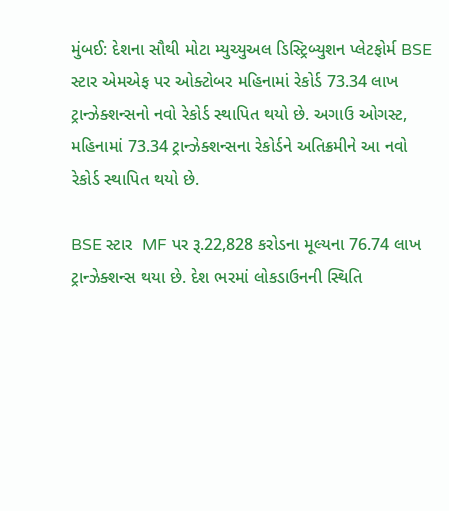મુંબઈ: દેશના સૌથી મોટા મ્યુચ્યુઅલ ડિસ્ટ્રિબ્યુશન પ્લેટફોર્મ BSE સ્ટાર એમએફ પર ઓક્ટોબર મહિનામાં રેકોર્ડ 73.34 લાખ ટ્રાન્ઝેક્શન્સનો નવો રેકોર્ડ સ્થાપિત થયો છે. અગાઉ ઓગસ્ટ, મહિનામાં 73.34 ટ્રાન્ઝેક્શન્સના રેકોર્ડને અતિક્રમીને આ નવો રેકોર્ડ સ્થાપિત થયો છે.

BSE સ્ટાર  MF પર રૂ.22,828 કરોડના મૂલ્યના 76.74 લાખ ટ્રાન્ઝેક્શન્સ થયા છે. દેશ ભરમાં લોકડાઉનની સ્થિતિ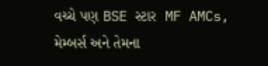વચ્ચે પણ BSE સ્ટાર  MF AMCs, મેમ્બર્સ અને તેમના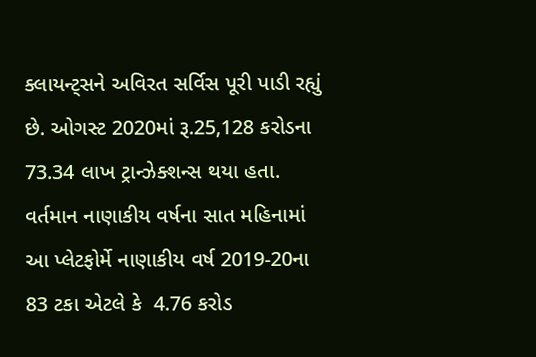ક્લાયન્ટ્સને અવિરત સર્વિસ પૂરી પાડી રહ્યું છે. ઓગસ્ટ 2020માં રૂ.25,128 કરોડના 73.34 લાખ ટ્રાન્ઝેક્શન્સ થયા હતા. વર્તમાન નાણાકીય વર્ષના સાત મહિનામાં આ પ્લેટફોર્મે નાણાકીય વર્ષ 2019-20ના 83 ટકા એટલે કે  4.76 કરોડ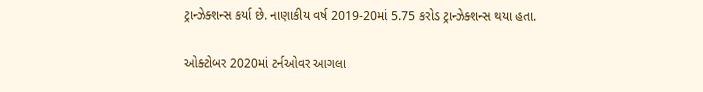ટ્રાન્ઝેક્શન્સ કર્યા છે. નાણાકીય વર્ષ 2019-20માં 5.75 કરોડ ટ્રાન્ઝેક્શન્સ થયા હતા.

ઓક્ટોબર 2020માં ટર્નઓવર આગલા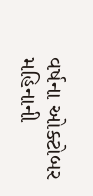વર્ષના ઓક્ટોબર મહિનાની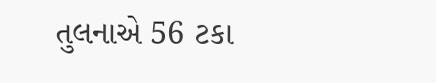તુલનાએ 56 ટકા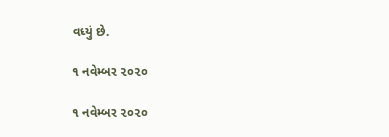વધ્યું છે.

૧ નવેમ્બર ૨૦૨૦

૧ નવેમ્બર ૨૦૨૦